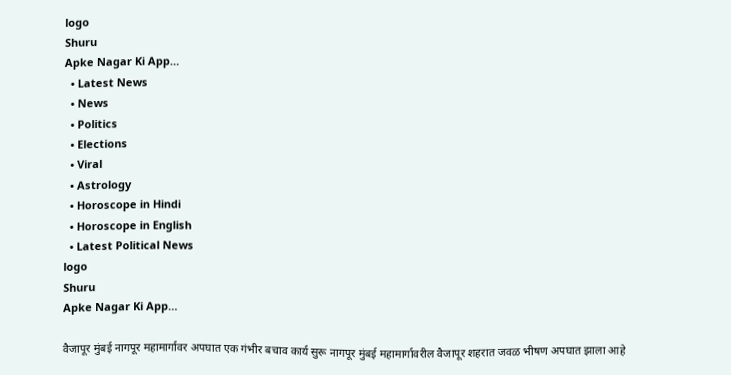logo
Shuru
Apke Nagar Ki App…
  • Latest News
  • News
  • Politics
  • Elections
  • Viral
  • Astrology
  • Horoscope in Hindi
  • Horoscope in English
  • Latest Political News
logo
Shuru
Apke Nagar Ki App…

वैजापूर मुंबई नागपूर महामार्गावर अपघात एक गंभीर बचाव कार्य सुरू नागपूर मुंबई महामार्गावरील वैजापूर शहरात जवळ भीषण अपघात झाला आहे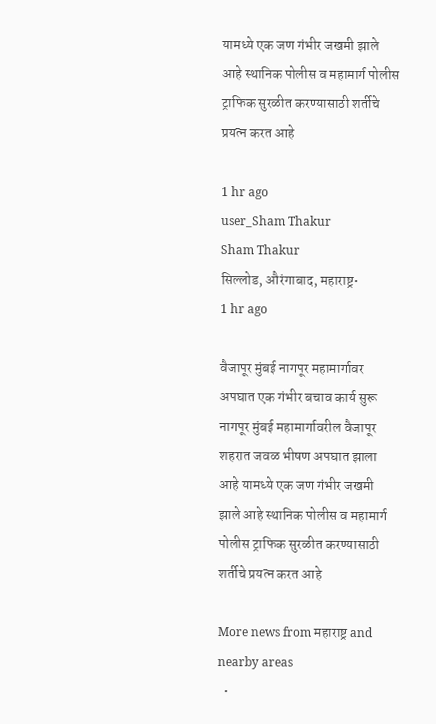यामध्ये एक जण गंभीर जखमी झाले आहे स्थानिक पोलीस व महामार्ग पोलीस ट्राफिक सुरळीत करण्यासाठी शर्तीचे प्रयत्न करत आहे

1 hr ago
user_Sham Thakur
Sham Thakur
सिल्लोड, औरंगाबाद, महाराष्ट्र•
1 hr ago

वैजापूर मुंबई नागपूर महामार्गावर अपघात एक गंभीर बचाव कार्य सुरू नागपूर मुंबई महामार्गावरील वैजापूर शहरात जवळ भीषण अपघात झाला आहे यामध्ये एक जण गंभीर जखमी झाले आहे स्थानिक पोलीस व महामार्ग पोलीस ट्राफिक सुरळीत करण्यासाठी शर्तीचे प्रयत्न करत आहे

More news from महाराष्ट्र and nearby areas
  •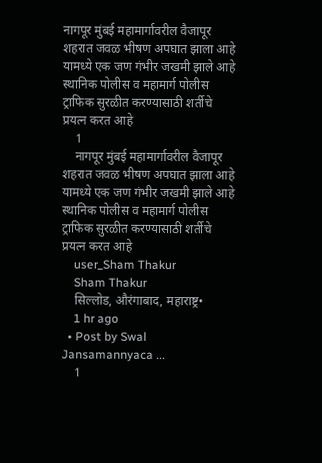नागपूर मुंबई महामार्गावरील वैजापूर शहरात जवळ भीषण अपघात झाला आहे यामध्ये एक जण गंभीर जखमी झाले आहे स्थानिक पोलीस व महामार्ग पोलीस ट्राफिक सुरळीत करण्यासाठी शर्तीचे प्रयत्न करत आहे
    1
    नागपूर मुंबई महामार्गावरील वैजापूर शहरात जवळ भीषण अपघात झाला आहे यामध्ये एक जण गंभीर जखमी झाले आहे स्थानिक पोलीस व महामार्ग पोलीस ट्राफिक सुरळीत करण्यासाठी शर्तीचे प्रयत्न करत आहे
    user_Sham Thakur
    Sham Thakur
    सिल्लोड, औरंगाबाद, महाराष्ट्र•
    1 hr ago
  • Post by Swal Jansamannyaca ...
    1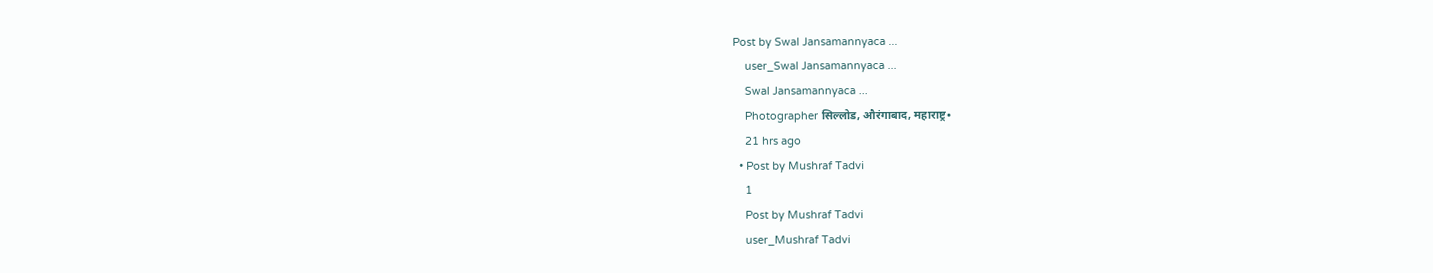Post by Swal Jansamannyaca ...
    user_Swal Jansamannyaca ...
    Swal Jansamannyaca ...
    Photographer सिल्लोड, औरंगाबाद, महाराष्ट्र•
    21 hrs ago
  • Post by Mushraf Tadvi
    1
    Post by Mushraf Tadvi
    user_Mushraf Tadvi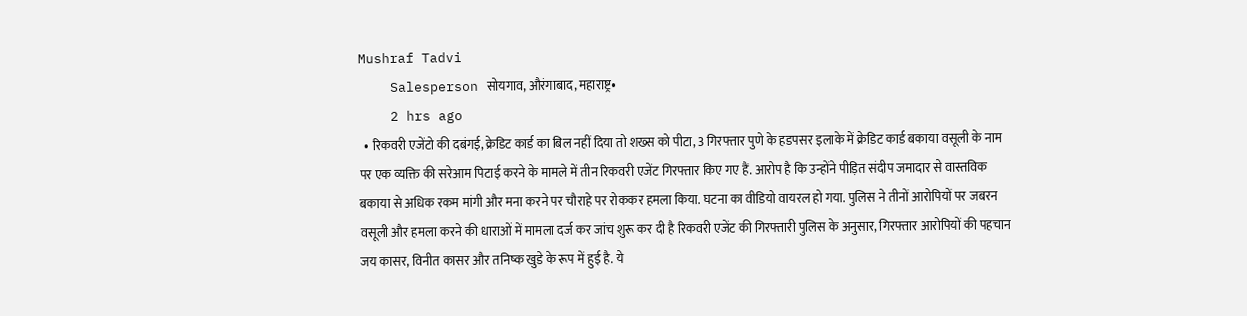Mushraf Tadvi
    Salesperson सोयगाव, औरंगाबाद, महाराष्ट्र•
    2 hrs ago
  • रिकवरी एजेंटो की दबंगई, क्रेडिट कार्ड का बिल नहीं दिया तो शख्स को पीटा, 3 गिरफ्तार पुणे के हडपसर इलाके में क्रेडिट कार्ड बकाया वसूली के नाम पर एक व्यक्ति की सरेआम पिटाई करने के मामले में तीन रिकवरी एजेंट गिरफ्तार किए गए हैं. आरोप है कि उन्होंने पीड़ित संदीप जमादार से वास्तविक बकाया से अधिक रकम मांगी और मना करने पर चौराहे पर रोककर हमला किया. घटना का वीडियो वायरल हो गया. पुलिस ने तीनों आरोपियों पर जबरन वसूली और हमला करने की धाराओं में मामला दर्ज कर जांच शुरू कर दी है रिकवरी एजेंट की गिरफ्तारी पुलिस के अनुसार, गिरफ्तार आरोपियों की पहचान जय कासर, विनीत कासर और तनिष्क खुडे के रूप में हुई है. ये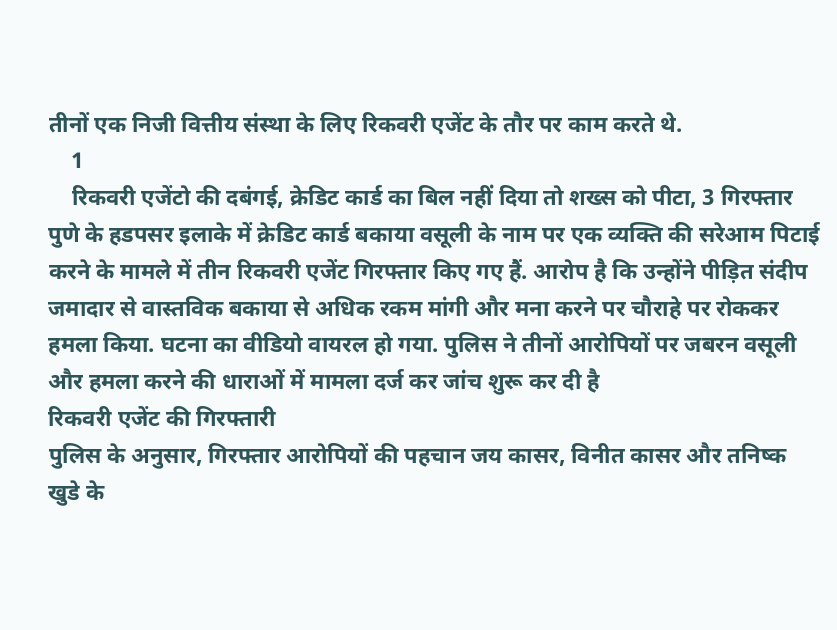तीनों एक निजी वित्तीय संस्था के लिए रिकवरी एजेंट के तौर पर काम करते थे.
    1
    रिकवरी एजेंटो की दबंगई, क्रेडिट कार्ड का बिल नहीं दिया तो शख्स को पीटा, 3 गिरफ्तार
पुणे के हडपसर इलाके में क्रेडिट कार्ड बकाया वसूली के नाम पर एक व्यक्ति की सरेआम पिटाई करने के मामले में तीन रिकवरी एजेंट गिरफ्तार किए गए हैं. आरोप है कि उन्होंने पीड़ित संदीप जमादार से वास्तविक बकाया से अधिक रकम मांगी और मना करने पर चौराहे पर रोककर हमला किया. घटना का वीडियो वायरल हो गया. पुलिस ने तीनों आरोपियों पर जबरन वसूली और हमला करने की धाराओं में मामला दर्ज कर जांच शुरू कर दी है
रिकवरी एजेंट की गिरफ्तारी
पुलिस के अनुसार, गिरफ्तार आरोपियों की पहचान जय कासर, विनीत कासर और तनिष्क खुडे के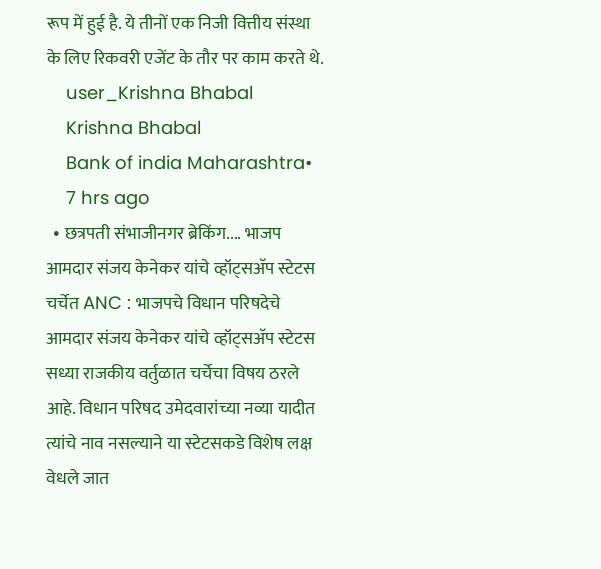रूप में हुई है. ये तीनों एक निजी वित्तीय संस्था के लिए रिकवरी एजेंट के तौर पर काम करते थे.
    user_Krishna Bhabal
    Krishna Bhabal
    Bank of india Maharashtra•
    7 hrs ago
  • छत्रपती संभाजीनगर ब्रेकिंग.... भाजप आमदार संजय केनेकर यांचे व्हॉट्सअ‍ॅप स्टेटस चर्चेत ANC : भाजपचे विधान परिषदेचे आमदार संजय केनेकर यांचे व्हॉट्सअ‍ॅप स्टेटस सध्या राजकीय वर्तुळात चर्चेचा विषय ठरले आहे. विधान परिषद उमेदवारांच्या नव्या यादीत त्यांचे नाव नसल्याने या स्टेटसकडे विशेष लक्ष वेधले जात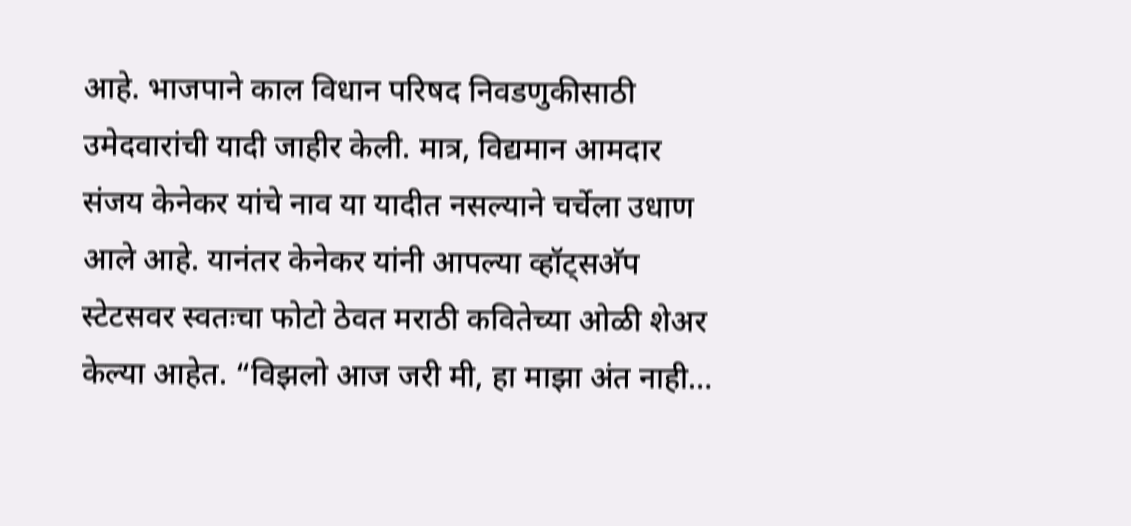आहे. भाजपाने काल विधान परिषद निवडणुकीसाठी उमेदवारांची यादी जाहीर केली. मात्र, विद्यमान आमदार संजय केनेकर यांचे नाव या यादीत नसल्याने चर्चेला उधाण आले आहे. यानंतर केनेकर यांनी आपल्या व्हॉट्सअ‍ॅप स्टेटसवर स्वतःचा फोटो ठेवत मराठी कवितेच्या ओळी शेअर केल्या आहेत. “विझलो आज जरी मी, हा माझा अंत नाही…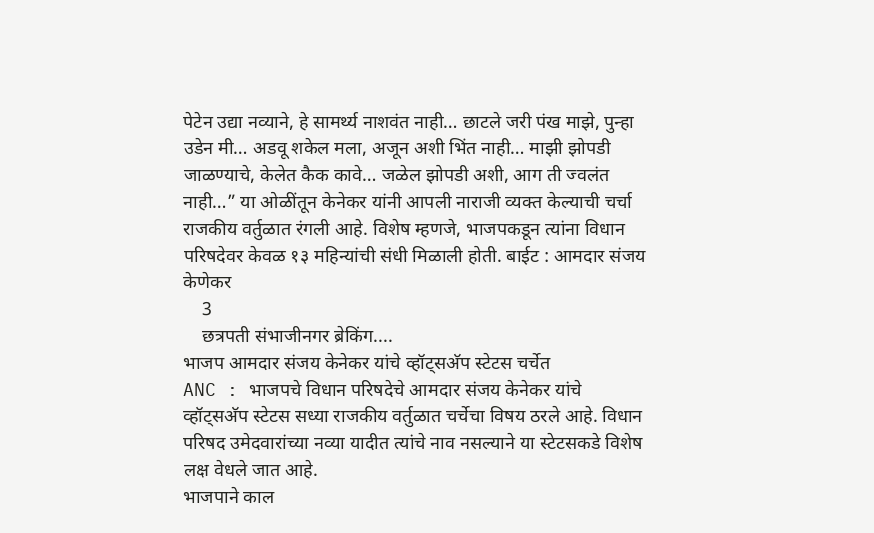पेटेन उद्या नव्याने, हे सामर्थ्य नाशवंत नाही… छाटले जरी पंख माझे, पुन्हा उडेन मी… अडवू शकेल मला, अजून अशी भिंत नाही… माझी झोपडी जाळण्याचे, केलेत कैक कावे… जळेल झोपडी अशी, आग ती ज्वलंत नाही…” या ओळींतून केनेकर यांनी आपली नाराजी व्यक्त केल्याची चर्चा राजकीय वर्तुळात रंगली आहे. विशेष म्हणजे, भाजपकडून त्यांना विधान परिषदेवर केवळ १३ महिन्यांची संधी मिळाली होती. बाईट : आमदार संजय केणेकर
    3
    छत्रपती संभाजीनगर ब्रेकिंग....
भाजप आमदार संजय केनेकर यांचे व्हॉट्सअ‍ॅप स्टेटस चर्चेत
ANC : भाजपचे विधान परिषदेचे आमदार संजय केनेकर यांचे व्हॉट्सअ‍ॅप स्टेटस सध्या राजकीय वर्तुळात चर्चेचा विषय ठरले आहे. विधान परिषद उमेदवारांच्या नव्या यादीत त्यांचे नाव नसल्याने या स्टेटसकडे विशेष लक्ष वेधले जात आहे.
भाजपाने काल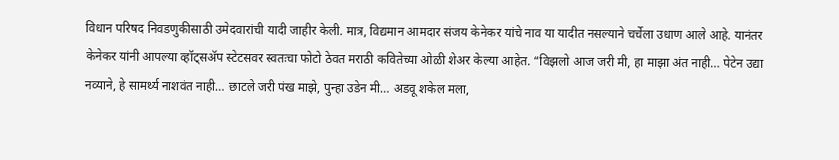विधान परिषद निवडणुकीसाठी उमेदवारांची यादी जाहीर केली. मात्र, विद्यमान आमदार संजय केनेकर यांचे नाव या यादीत नसल्याने चर्चेला उधाण आले आहे. यानंतर केनेकर यांनी आपल्या व्हॉट्सअ‍ॅप स्टेटसवर स्वतःचा फोटो ठेवत मराठी कवितेच्या ओळी शेअर केल्या आहेत. “विझलो आज जरी मी, हा माझा अंत नाही… पेटेन उद्या नव्याने, हे सामर्थ्य नाशवंत नाही… छाटले जरी पंख माझे, पुन्हा उडेन मी… अडवू शकेल मला,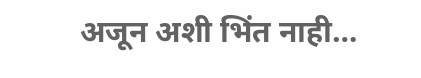अजून अशी भिंत नाही…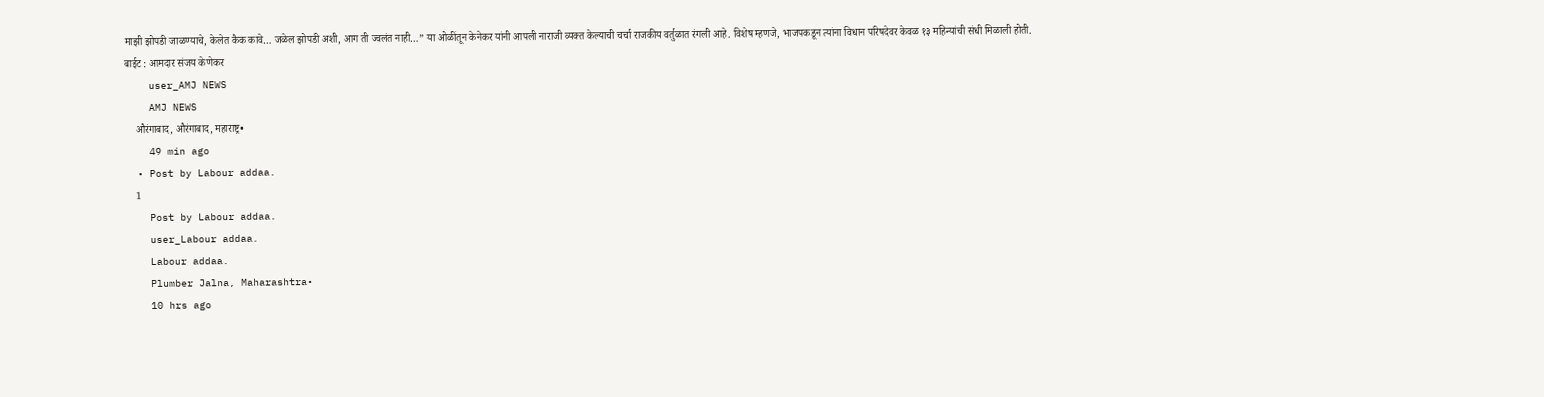माझी झोपडी जाळण्याचे, केलेत कैक कावे… जळेल झोपडी अशी, आग ती ज्वलंत नाही…” या ओळींतून केनेकर यांनी आपली नाराजी व्यक्त केल्याची चर्चा राजकीय वर्तुळात रंगली आहे. विशेष म्हणजे, भाजपकडून त्यांना विधान परिषदेवर केवळ १३ महिन्यांची संधी मिळाली होती.
बाईट : आमदार संजय केणेकर
    user_AMJ NEWS
    AMJ NEWS
    औरंगाबाद, औरंगाबाद, महाराष्ट्र•
    49 min ago
  • Post by Labour addaa.
    1
    Post by Labour addaa.
    user_Labour addaa.
    Labour addaa.
    Plumber Jalna, Maharashtra•
    10 hrs ago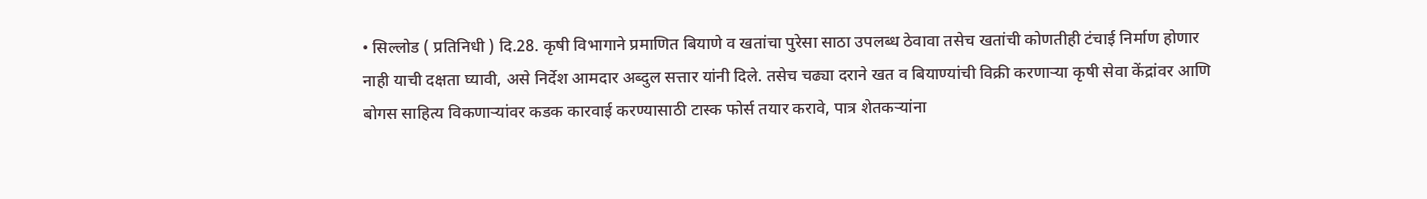• सिल्लोड ( प्रतिनिधी ) दि.28. कृषी विभागाने प्रमाणित बियाणे व खतांचा पुरेसा साठा उपलब्ध ठेवावा तसेच खतांची कोणतीही टंचाई निर्माण होणार नाही याची दक्षता घ्यावी, असे निर्देश आमदार अब्दुल सत्तार यांनी दिले. तसेच चढ्या दराने खत व बियाण्यांची विक्री करणाऱ्या कृषी सेवा केंद्रांवर आणि बोगस साहित्य विकणाऱ्यांवर कडक कारवाई करण्यासाठी टास्क फोर्स तयार करावे, पात्र शेतकऱ्यांना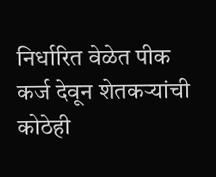निर्धारित वेळेत पीक कर्ज देवून शेतकऱ्यांची कोठेही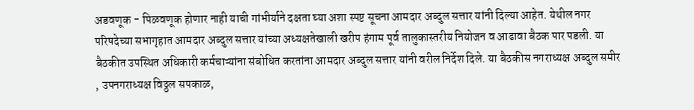अडवणूक - पिळवणूक होणार नाही याची गांभीर्याने दक्षता घ्या अशा स्पष्ट सूचना आमदार अब्दुल सत्तार यांनी दिल्या आहेत. येथील नगर परिषदेच्या सभागृहात आमदार अब्दुल सत्तार यांच्या अध्यक्षतेखाली खरीप हंगाम पूर्व तालुकास्तरीय नियोजन व आढावा बैठक पार पडली. या बैठकीत उपस्थित अधिकारी कर्मचाऱ्यांना संबोधित करतांना आमदार अब्दुल सत्तार यांनी वरील निर्देश दिले. या बैठकीस नगराध्यक्ष अब्दुल समीर , उपनगराध्यक्ष विठ्ठल सपकाळ,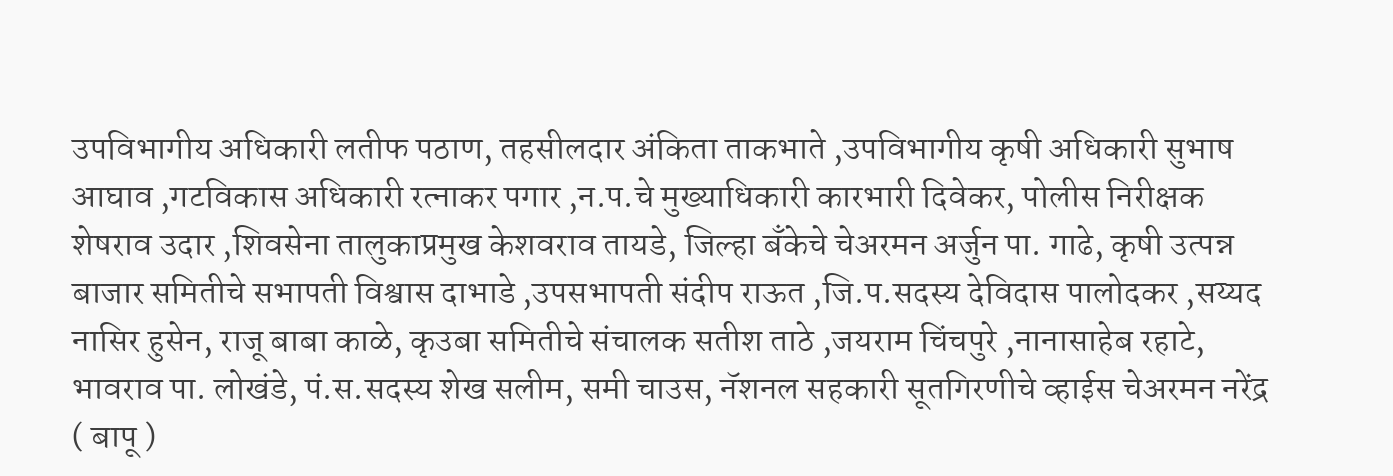उपविभागीय अधिकारी लतीफ पठाण, तहसीलदार अंकिता ताकभाते ,उपविभागीय कृषी अधिकारी सुभाष आघाव ,गटविकास अधिकारी रत्नाकर पगार ,न.प.चे मुख्याधिकारी कारभारी दिवेकर, पोलीस निरीक्षक शेषराव उदार ,शिवसेना तालुकाप्रमुख केशवराव तायडे, जिल्हा बँकेचे चेअरमन अर्जुन पा. गाढे, कृषी उत्पन्न बाजार समितीचे सभापती विश्वास दाभाडे ,उपसभापती संदीप राऊत ,जि.प.सदस्य देविदास पालोदकर ,सय्यद नासिर हुसेन, राजू बाबा काळे, कृउबा समितीचे संचालक सतीश ताठे ,जयराम चिंचपुरे ,नानासाहेब रहाटे, भावराव पा. लोखंडे, पं.स.सदस्य शेख सलीम, समी चाउस, नॅशनल सहकारी सूतगिरणीचे व्हाईस चेअरमन नरेंद्र ( बापू )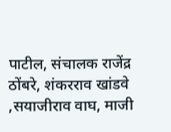पाटील, संचालक राजेंद्र ठोंबरे, शंकरराव खांडवे ,सयाजीराव वाघ, माजी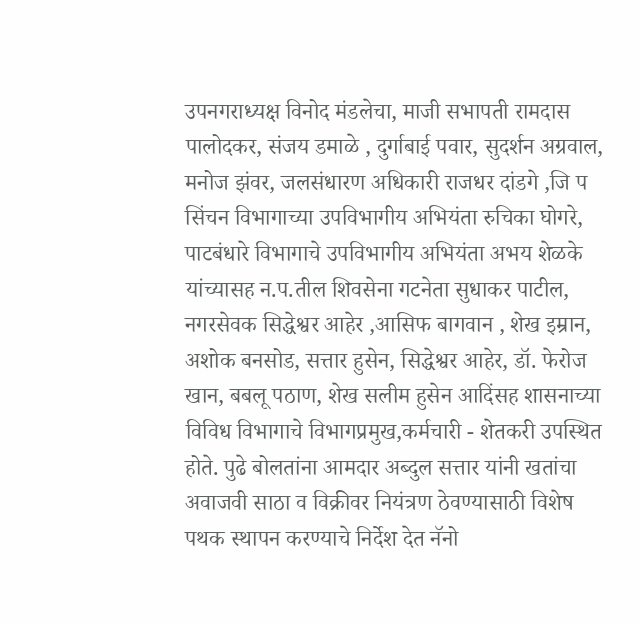उपनगराध्यक्ष विनोद मंडलेचा, माजी सभापती रामदास पालोदकर, संजय डमाळे , दुर्गाबाई पवार, सुदर्शन अग्रवाल, मनोज झंवर, जलसंधारण अधिकारी राजधर दांडगे ,जि प सिंचन विभागाच्या उपविभागीय अभियंता रुचिका घोगरे, पाटबंधारे विभागाचे उपविभागीय अभियंता अभय शेळके यांच्यासह न.प.तील शिवसेना गटनेता सुधाकर पाटील, नगरसेवक सिद्धेश्वर आहेर ,आसिफ बागवान , शेख इम्रान, अशोक बनसोड, सत्तार हुसेन, सिद्धेश्वर आहेर, डॉ. फेरोज खान, बबलू पठाण, शेख सलीम हुसेन आदिंसह शासनाच्या विविध विभागाचे विभागप्रमुख,कर्मचारी - शेतकरी उपस्थित होते. पुढे बोलतांना आमदार अब्दुल सत्तार यांनी खतांचा अवाजवी साठा व विक्रीवर नियंत्रण ठेवण्यासाठी विशेष पथक स्थापन करण्याचे निर्देश देत नॅनो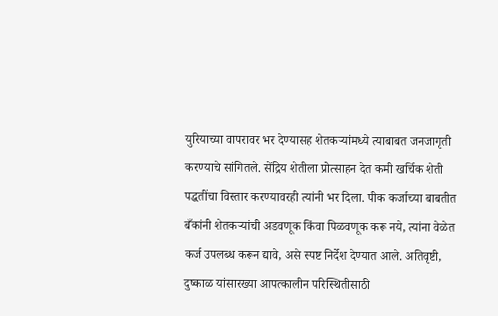युरियाच्या वापरावर भर देण्यासह शेतकऱ्यांमध्ये त्याबाबत जनजागृती करण्याचे सांगितले. सेंद्रिय शेतीला प्रोत्साहन देत कमी खर्चिक शेती पद्धतींचा विस्तार करण्यावरही त्यांनी भर दिला. पीक कर्जाच्या बाबतीत बँकांनी शेतकऱ्यांची अडवणूक किंवा पिळवणूक करू नये, त्यांना वेळेत कर्ज उपलब्ध करून द्यावे, असे स्पष्ट निर्देश देण्यात आले. अतिवृष्टी, दुष्काळ यांसारख्या आपत्कालीन परिस्थितीसाठी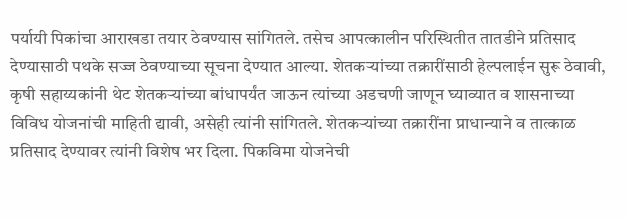पर्यायी पिकांचा आराखडा तयार ठेवण्यास सांगितले. तसेच आपत्कालीन परिस्थितीत तातडीने प्रतिसाद देण्यासाठी पथके सज्ज ठेवण्याच्या सूचना देण्यात आल्या. शेतकऱ्यांच्या तक्रारींसाठी हेल्पलाईन सुरू ठेवावी, कृषी सहाय्यकांनी थेट शेतकऱ्यांच्या बांधापर्यंत जाऊन त्यांच्या अडचणी जाणून घ्याव्यात व शासनाच्या विविध योजनांची माहिती द्यावी, असेही त्यांनी सांगितले. शेतकऱ्यांच्या तक्रारींना प्राधान्याने व तात्काळ प्रतिसाद देण्यावर त्यांनी विशेष भर दिला. पिकविमा योजनेची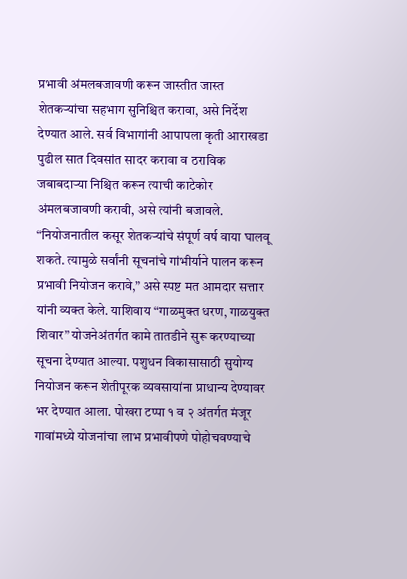प्रभावी अंमलबजावणी करून जास्तीत जास्त शेतकऱ्यांचा सहभाग सुनिश्चित करावा, असे निर्देश देण्यात आले. सर्व विभागांनी आपापला कृती आराखडा पुढील सात दिवसांत सादर करावा व ठराविक जबाबदाऱ्या निश्चित करून त्याची काटेकोर अंमलबजावणी करावी, असे त्यांनी बजावले. “नियोजनातील कसूर शेतकऱ्यांचे संपूर्ण वर्ष वाया घालवू शकते. त्यामुळे सर्वांनी सूचनांचे गांभीर्याने पालन करून प्रभावी नियोजन करावे,” असे स्पष्ट मत आमदार सत्तार यांनी व्यक्त केले. याशिवाय “गाळमुक्त धरण, गाळयुक्त शिवार” योजनेअंतर्गत कामे तातडीने सुरू करण्याच्या सूचना देण्यात आल्या. पशुधन विकासासाठी सुयोग्य नियोजन करून शेतीपूरक व्यवसायांना प्राधान्य देण्यावर भर देण्यात आला. पोखरा टप्पा १ व २ अंतर्गत मंजूर गावांमध्ये योजनांचा लाभ प्रभावीपणे पोहोचवण्याचे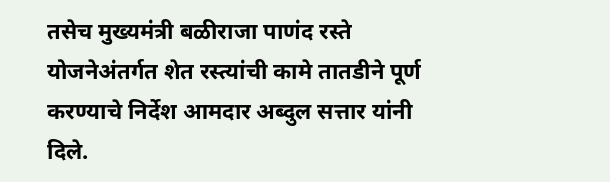तसेच मुख्यमंत्री बळीराजा पाणंद रस्ते योजनेअंतर्गत शेत रस्त्यांची कामे तातडीने पूर्ण करण्याचे निर्देश आमदार अब्दुल सत्तार यांनी दिले.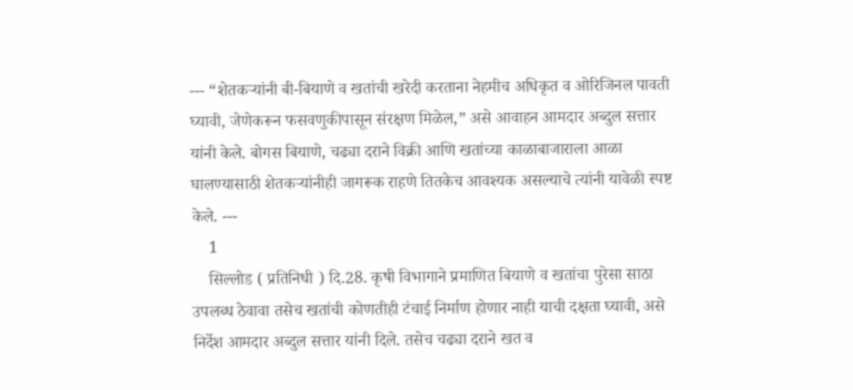--- “शेतकऱ्यांनी बी-बियाणे व खतांची खरेदी करताना नेहमीच अधिकृत व ओरिजिनल पावती घ्यावी, जेणेकरून फसवणुकीपासून संरक्षण मिळेल,” असे आवाहन आमदार अब्दुल सत्तार यांनी केले. बोगस बियाणे, चढ्या दराने विक्री आणि खतांच्या काळाबाजाराला आळा घालण्यासाठी शेतकऱ्यांनीही जागरूक राहणे तितकेच आवश्यक असल्याचे त्यांनी यावेळी स्पष्ट केले. ---
    1
    सिल्लोड ( प्रतिनिधी ) दि.28. कृषी विभागाने प्रमाणित बियाणे व खतांचा पुरेसा साठा उपलब्ध ठेवावा तसेच खतांची कोणतीही टंचाई निर्माण होणार नाही याची दक्षता घ्यावी, असे निर्देश आमदार अब्दुल सत्तार यांनी दिले. तसेच चढ्या दराने खत व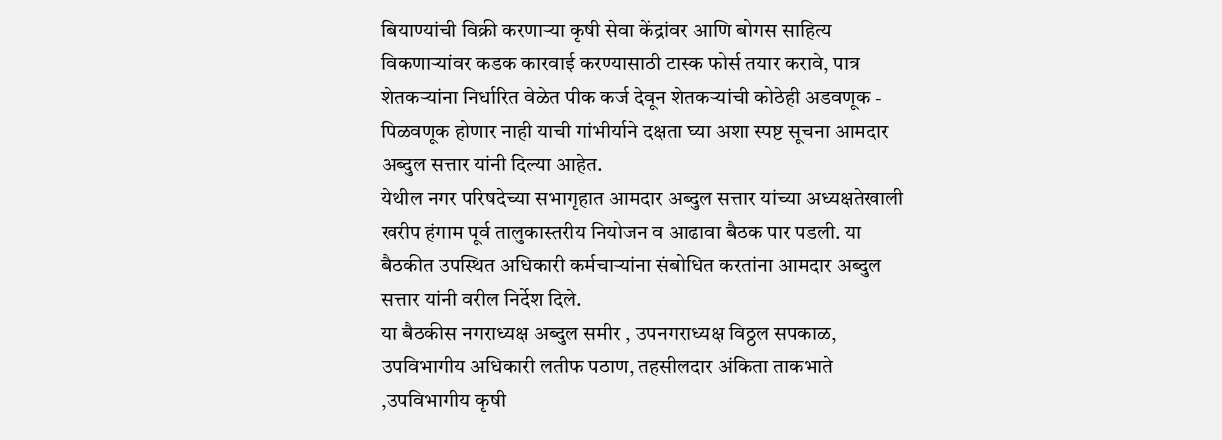बियाण्यांची विक्री करणाऱ्या कृषी सेवा केंद्रांवर आणि बोगस साहित्य विकणाऱ्यांवर कडक कारवाई करण्यासाठी टास्क फोर्स तयार करावे, पात्र शेतकऱ्यांना निर्धारित वेळेत पीक कर्ज देवून शेतकऱ्यांची कोठेही अडवणूक - पिळवणूक होणार नाही याची गांभीर्याने दक्षता घ्या अशा स्पष्ट सूचना आमदार अब्दुल सत्तार यांनी दिल्या आहेत.
येथील नगर परिषदेच्या सभागृहात आमदार अब्दुल सत्तार यांच्या अध्यक्षतेखाली खरीप हंगाम पूर्व तालुकास्तरीय नियोजन व आढावा बैठक पार पडली. या बैठकीत उपस्थित अधिकारी कर्मचाऱ्यांना संबोधित करतांना आमदार अब्दुल सत्तार यांनी वरील निर्देश दिले.
या बैठकीस नगराध्यक्ष अब्दुल समीर , उपनगराध्यक्ष विठ्ठल सपकाळ, उपविभागीय अधिकारी लतीफ पठाण, तहसीलदार अंकिता ताकभाते ,उपविभागीय कृषी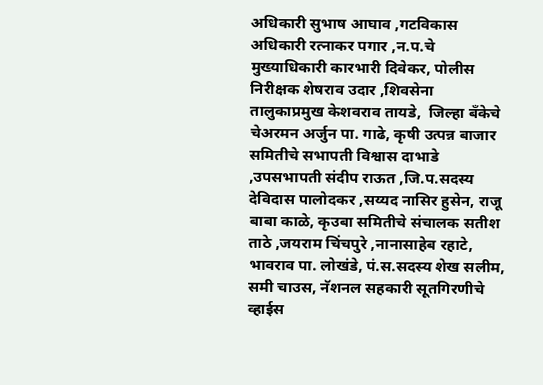अधिकारी सुभाष आघाव ,गटविकास अधिकारी रत्नाकर पगार ,न.प.चे मुख्याधिकारी कारभारी दिवेकर, पोलीस निरीक्षक शेषराव उदार ,शिवसेना तालुकाप्रमुख केशवराव तायडे,  जिल्हा बँकेचे चेअरमन अर्जुन पा. गाढे, कृषी उत्पन्न बाजार समितीचे सभापती विश्वास दाभाडे ,उपसभापती संदीप राऊत ,जि.प.सदस्य देविदास पालोदकर ,सय्यद नासिर हुसेन, राजू बाबा काळे, कृउबा समितीचे संचालक सतीश ताठे ,जयराम चिंचपुरे ,नानासाहेब रहाटे, भावराव पा. लोखंडे, पं.स.सदस्य शेख सलीम, समी चाउस, नॅशनल सहकारी सूतगिरणीचे व्हाईस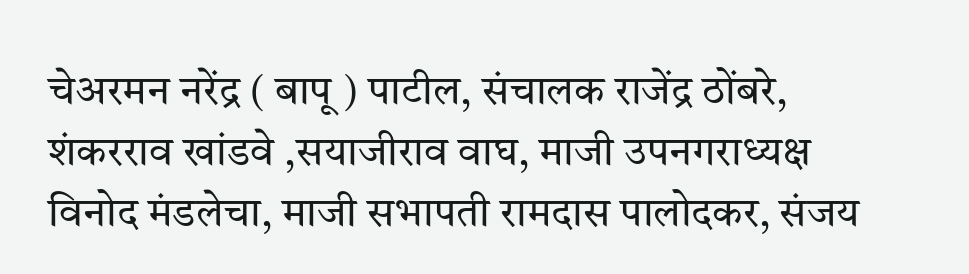चेअरमन नरेंद्र ( बापू ) पाटील, संचालक राजेंद्र ठोंबरे, शंकरराव खांडवे ,सयाजीराव वाघ, माजी उपनगराध्यक्ष विनोद मंडलेचा, माजी सभापती रामदास पालोदकर, संजय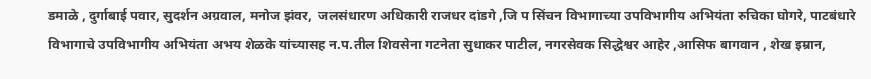डमाळे , दुर्गाबाई पवार, सुदर्शन अग्रवाल, मनोज झंवर,  जलसंधारण अधिकारी राजधर दांडगे ,जि प सिंचन विभागाच्या उपविभागीय अभियंता रुचिका घोगरे, पाटबंधारे विभागाचे उपविभागीय अभियंता अभय शेळके यांच्यासह न.प.तील शिवसेना गटनेता सुधाकर पाटील, नगरसेवक सिद्धेश्वर आहेर ,आसिफ बागवान , शेख इम्रान,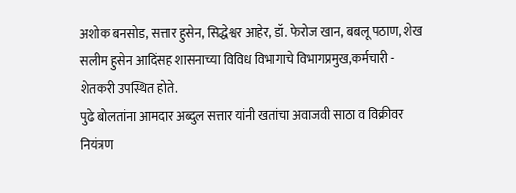अशोक बनसोड, सत्तार हुसेन, सिद्धेश्वर आहेर, डॉ. फेरोज खान, बबलू पठाण, शेख सलीम हुसेन आदिंसह शासनाच्या विविध विभागाचे विभागप्रमुख,कर्मचारी - शेतकरी उपस्थित होते.
पुढे बोलतांना आमदार अब्दुल सत्तार यांनी खतांचा अवाजवी साठा व विक्रीवर नियंत्रण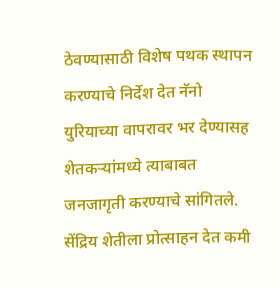ठेवण्यासाठी विशेष पथक स्थापन करण्याचे निर्देश देत नॅनो युरियाच्या वापरावर भर देण्यासह शेतकऱ्यांमध्ये त्याबाबत जनजागृती करण्याचे सांगितले. सेंद्रिय शेतीला प्रोत्साहन देत कमी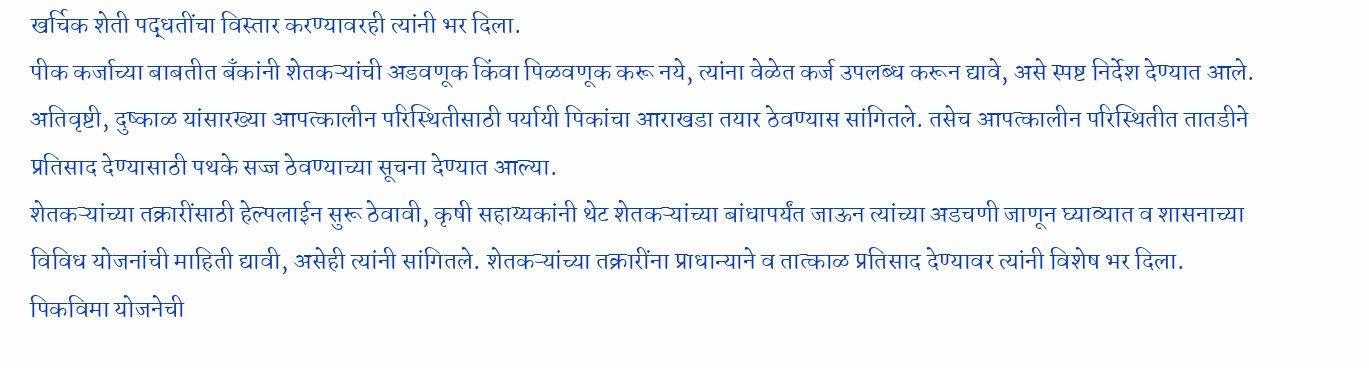खर्चिक शेती पद्धतींचा विस्तार करण्यावरही त्यांनी भर दिला.
पीक कर्जाच्या बाबतीत बँकांनी शेतकऱ्यांची अडवणूक किंवा पिळवणूक करू नये, त्यांना वेळेत कर्ज उपलब्ध करून द्यावे, असे स्पष्ट निर्देश देण्यात आले. अतिवृष्टी, दुष्काळ यांसारख्या आपत्कालीन परिस्थितीसाठी पर्यायी पिकांचा आराखडा तयार ठेवण्यास सांगितले. तसेच आपत्कालीन परिस्थितीत तातडीने प्रतिसाद देण्यासाठी पथके सज्ज ठेवण्याच्या सूचना देण्यात आल्या.
शेतकऱ्यांच्या तक्रारींसाठी हेल्पलाईन सुरू ठेवावी, कृषी सहाय्यकांनी थेट शेतकऱ्यांच्या बांधापर्यंत जाऊन त्यांच्या अडचणी जाणून घ्याव्यात व शासनाच्या विविध योजनांची माहिती द्यावी, असेही त्यांनी सांगितले. शेतकऱ्यांच्या तक्रारींना प्राधान्याने व तात्काळ प्रतिसाद देण्यावर त्यांनी विशेष भर दिला.
पिकविमा योजनेची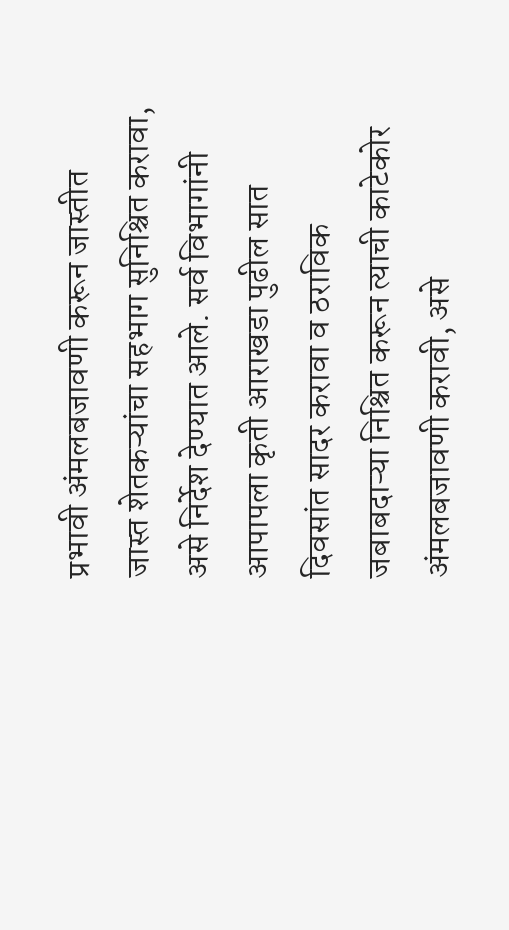प्रभावी अंमलबजावणी करून जास्तीत जास्त शेतकऱ्यांचा सहभाग सुनिश्चित करावा, असे निर्देश देण्यात आले. सर्व विभागांनी आपापला कृती आराखडा पुढील सात दिवसांत सादर करावा व ठराविक जबाबदाऱ्या निश्चित करून त्याची काटेकोर अंमलबजावणी करावी, असे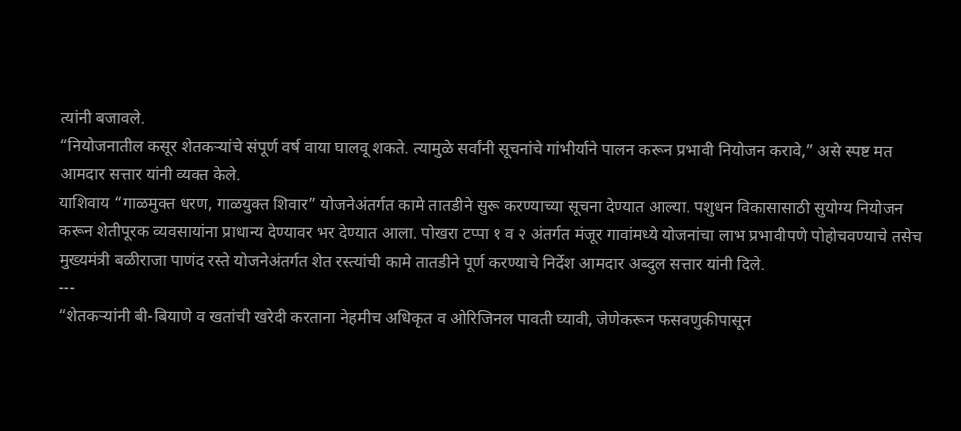त्यांनी बजावले.
“नियोजनातील कसूर शेतकऱ्यांचे संपूर्ण वर्ष वाया घालवू शकते. त्यामुळे सर्वांनी सूचनांचे गांभीर्याने पालन करून प्रभावी नियोजन करावे,” असे स्पष्ट मत आमदार सत्तार यांनी व्यक्त केले.
याशिवाय “गाळमुक्त धरण, गाळयुक्त शिवार” योजनेअंतर्गत कामे तातडीने सुरू करण्याच्या सूचना देण्यात आल्या. पशुधन विकासासाठी सुयोग्य नियोजन करून शेतीपूरक व्यवसायांना प्राधान्य देण्यावर भर देण्यात आला. पोखरा टप्पा १ व २ अंतर्गत मंजूर गावांमध्ये योजनांचा लाभ प्रभावीपणे पोहोचवण्याचे तसेच मुख्यमंत्री बळीराजा पाणंद रस्ते योजनेअंतर्गत शेत रस्त्यांची कामे तातडीने पूर्ण करण्याचे निर्देश आमदार अब्दुल सत्तार यांनी दिले.
---
“शेतकऱ्यांनी बी-बियाणे व खतांची खरेदी करताना नेहमीच अधिकृत व ओरिजिनल पावती घ्यावी, जेणेकरून फसवणुकीपासून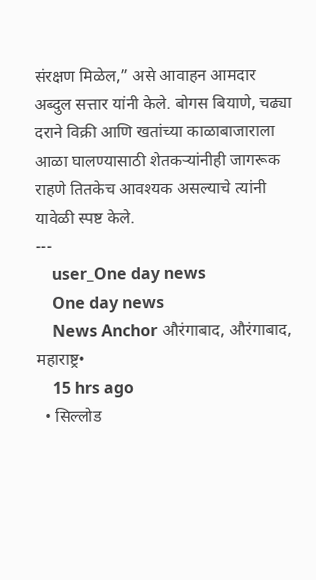संरक्षण मिळेल,” असे आवाहन आमदार अब्दुल सत्तार यांनी केले. बोगस बियाणे, चढ्या दराने विक्री आणि खतांच्या काळाबाजाराला आळा घालण्यासाठी शेतकऱ्यांनीही जागरूक राहणे तितकेच आवश्यक असल्याचे त्यांनी यावेळी स्पष्ट केले.
---
    user_One day news
    One day news
    News Anchor औरंगाबाद, औरंगाबाद, महाराष्ट्र•
    15 hrs ago
  • सिल्लोड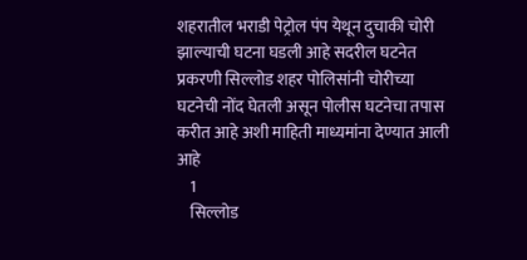शहरातील भराडी पेट्रोल पंप येथून दुचाकी चोरी झाल्याची घटना घडली आहे सदरील घटनेत प्रकरणी सिल्लोड शहर पोलिसांनी चोरीच्या घटनेची नोंद घेतली असून पोलीस घटनेचा तपास करीत आहे अशी माहिती माध्यमांना देण्यात आली आहे
    1
    सिल्लोड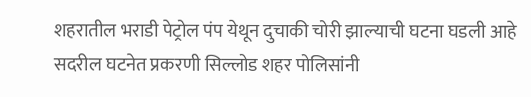शहरातील भराडी पेट्रोल पंप येथून दुचाकी चोरी झाल्याची घटना घडली आहे सदरील घटनेत प्रकरणी सिल्लोड शहर पोलिसांनी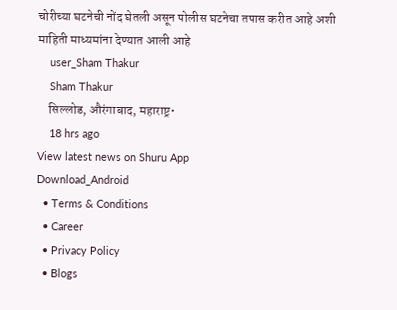चोरीच्या घटनेची नोंद घेतली असून पोलीस घटनेचा तपास करीत आहे अशी माहिती माध्यमांना देण्यात आली आहे
    user_Sham Thakur
    Sham Thakur
    सिल्लोड, औरंगाबाद, महाराष्ट्र•
    18 hrs ago
View latest news on Shuru App
Download_Android
  • Terms & Conditions
  • Career
  • Privacy Policy
  • Blogs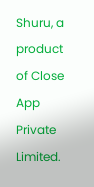Shuru, a product of Close App Private Limited.